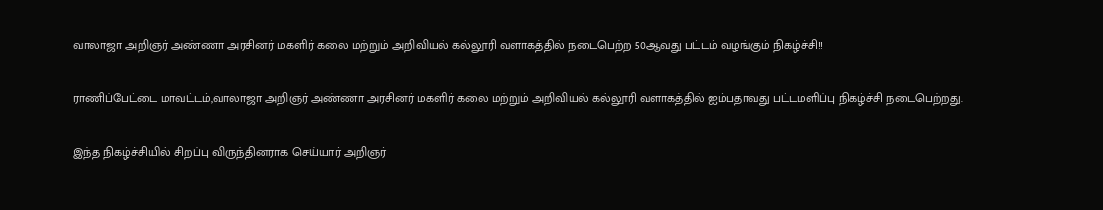வாலாஜா அறிஞர் அண்ணா அரசினர் மகளிர் கலை மற்றும் அறிவியல் கல்லூரி வளாகத்தில் நடைபெற்ற 50ஆவது பட்டம் வழங்கும் நிகழ்ச்சி!!

ராணிப்பேட்டை மாவட்டம்,வாலாஜா அறிஞர் அண்ணா அரசினர் மகளிர் கலை மற்றும் அறிவியல் கல்லூரி வளாகத்தில் ஐம்பதாவது பட்டமளிப்பு நிகழ்ச்சி நடைபெற்றது.

இந்த நிகழ்ச்சியில் சிறப்பு விருந்தினராக செய்யார் அறிஞர்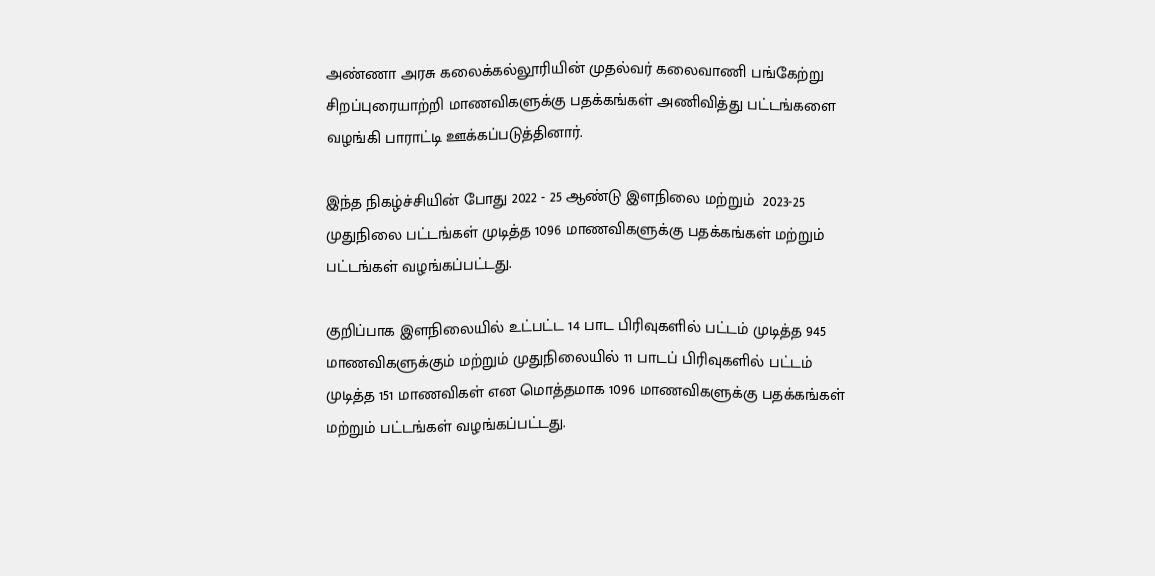அண்ணா அரசு கலைக்கல்லூரியின் முதல்வர் கலைவாணி பங்கேற்று சிறப்புரையாற்றி மாணவிகளுக்கு பதக்கங்கள் அணிவித்து பட்டங்களை வழங்கி பாராட்டி ஊக்கப்படுத்தினார்.

இந்த நிகழ்ச்சியின் போது 2022 - 25 ஆண்டு இளநிலை மற்றும்  2023-25 முதுநிலை பட்டங்கள் முடித்த 1096 மாணவிகளுக்கு பதக்கங்கள் மற்றும் பட்டங்கள் வழங்கப்பட்டது.

குறிப்பாக இளநிலையில் உட்பட்ட 14 பாட பிரிவுகளில் பட்டம் முடித்த 945 மாணவிகளுக்கும் மற்றும் முதுநிலையில் 11 பாடப் பிரிவுகளில் பட்டம் முடித்த 151 மாணவிகள் என மொத்தமாக 1096 மாணவிகளுக்கு பதக்கங்கள் மற்றும் பட்டங்கள் வழங்கப்பட்டது.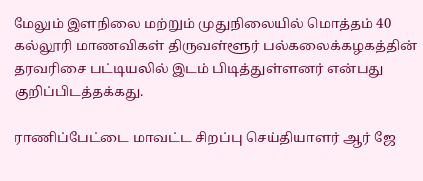மேலும் இளநிலை மற்றும் முதுநிலையில் மொத்தம் 40 கல்லூரி மாணவிகள் திருவள்ளூர் பல்கலைக்கழகத்தின் தரவரிசை பட்டியலில் இடம் பிடித்துள்ளனர் என்பது குறிப்பிடத்தக்கது.

ராணிப்பேட்டை மாவட்ட சிறப்பு செய்தியாளர் ஆர் ஜே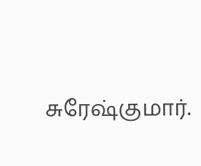சுரேஷ்குமார்.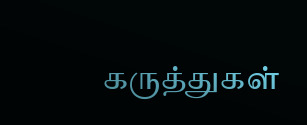கருத்துகள்